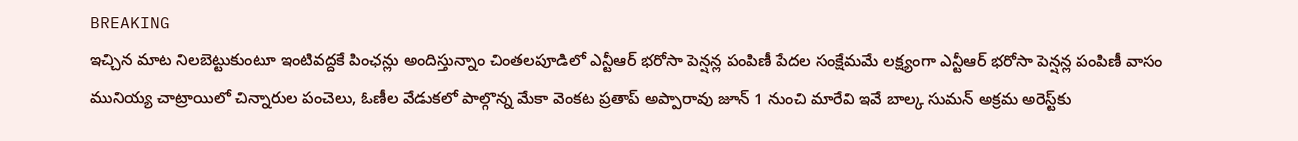BREAKING
ఇచ్చిన మాట నిలబెట్టుకుంటూ ఇంటివద్దకే పింఛన్లు అందిస్తున్నాం చింతలపూడిలో ఎన్టీఆర్ భరోసా పెన్షన్ల పంపిణీ పేదల సంక్షేమమే లక్ష్యంగా ఎన్టీఆర్ భరోసా పెన్షన్ల పంపిణీ వాసం మునియ్య చాట్రాయిలో చిన్నారుల పంచెలు, ఓణీల వేడుకలో పాల్గొన్న మేకా వెంకట ప్రతాప్ అప్పారావు జూన్ 1 నుంచి మారేవి ఇవే బాల్క సుమన్ అక్రమ అరెస్ట్‌కు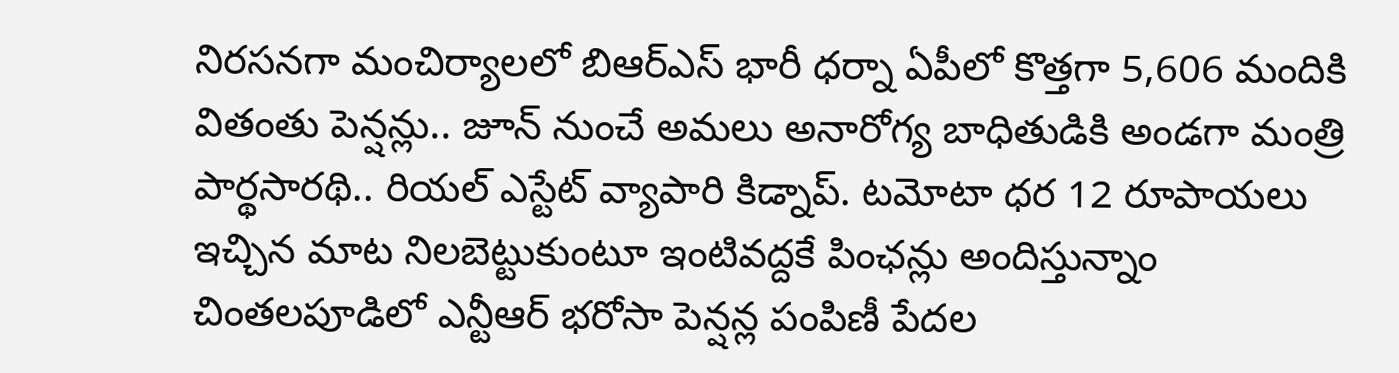నిరసనగా మంచిర్యాలలో బిఆర్‌ఎస్ భారీ ధర్నా ఏపీలో కొత్తగా 5,606 మందికి వితంతు పెన్షన్లు.. జూన్ నుంచే అమలు అనారోగ్య బాధితుడికి అండగా మంత్రి పార్థసారథి.. రియల్ ఎస్టేట్ వ్యాపారి కిడ్నాప్. టమోటా ధర 12 రూపాయలు ఇచ్చిన మాట నిలబెట్టుకుంటూ ఇంటివద్దకే పింఛన్లు అందిస్తున్నాం చింతలపూడిలో ఎన్టీఆర్ భరోసా పెన్షన్ల పంపిణీ పేదల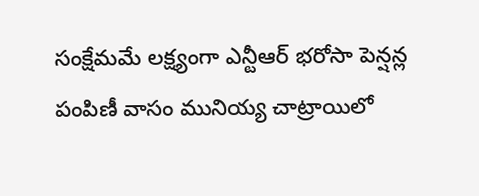సంక్షేమమే లక్ష్యంగా ఎన్టీఆర్ భరోసా పెన్షన్ల పంపిణీ వాసం మునియ్య చాట్రాయిలో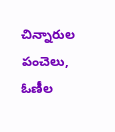చిన్నారుల పంచెలు, ఓణీల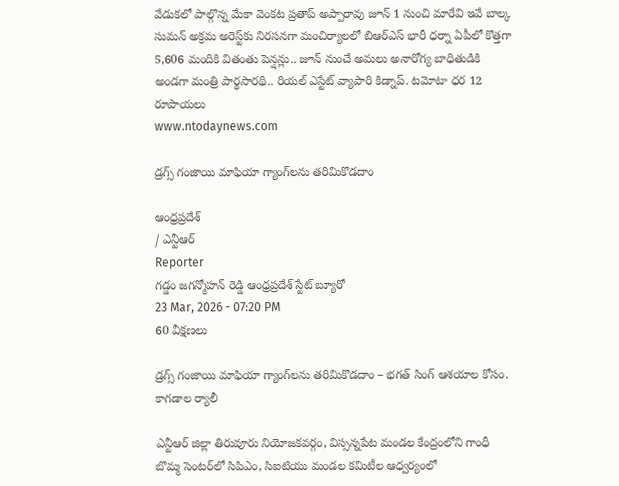వేడుకలో పాల్గొన్న మేకా వెంకట ప్రతాప్ అప్పారావు జూన్ 1 నుంచి మారేవి ఇవే బాల్క సుమన్ అక్రమ అరెస్ట్‌కు నిరసనగా మంచిర్యాలలో బిఆర్‌ఎస్ భారీ ధర్నా ఏపీలో కొత్తగా 5,606 మందికి వితంతు పెన్షన్లు.. జూన్ నుంచే అమలు అనారోగ్య బాధితుడికి అండగా మంత్రి పార్థసారథి.. రియల్ ఎస్టేట్ వ్యాపారి కిడ్నాప్. టమోటా ధర 12 రూపాయలు
www.ntodaynews.com

డ్రగ్స్ గంజాయి మాఫియా గ్యాంగ్‌లను తరిమికొడదాం

ఆంధ్రప్రదేశ్
/ ఎన్టీఆర్
Reporter
గడ్డం జగన్మోహన్ రెడ్డి ఆంధ్రప్రదేశ్ స్టేట్ బ్యూరో
23 Mar, 2026 - 07:20 PM
60 వీక్షణలు

డ్రగ్స్ గంజాయి మాఫియా గ్యాంగ్‌లను తరిమికొడదాం – భగత్ సింగ్ ఆశయాల కోసం. కాగడాల ర్యాలీ

ఎన్టీఆర్ జిల్లా తిరువూరు నియోజకవర్గం, విస్సన్నపేట మండల కేంద్రంలోని గాంధీ బొమ్మ సెంటర్‌లో సిపిఎం, సిఐటియు మండల కమిటీల ఆధ్వర్యంలో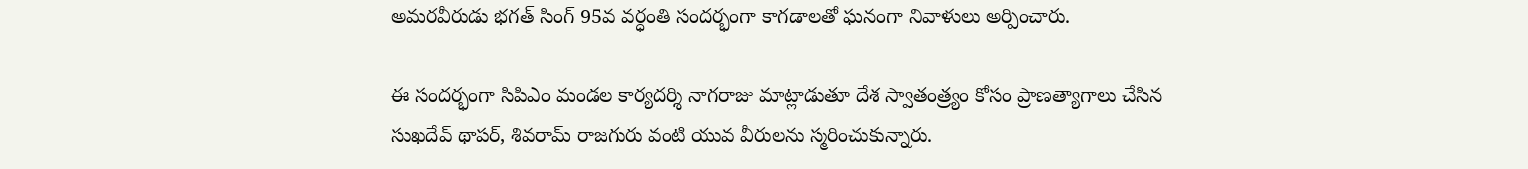అమరవీరుడు భగత్ సింగ్ 95వ వర్ధంతి సందర్భంగా కాగడాలతో ఘనంగా నివాళులు అర్పించారు.

ఈ సందర్భంగా సిపిఎం మండల కార్యదర్శి నాగరాజు మాట్లాడుతూ దేశ స్వాతంత్ర్యం కోసం ప్రాణత్యాగాలు చేసిన సుఖదేవ్ థాపర్, శివరామ్ రాజగురు వంటి యువ వీరులను స్మరించుకున్నారు.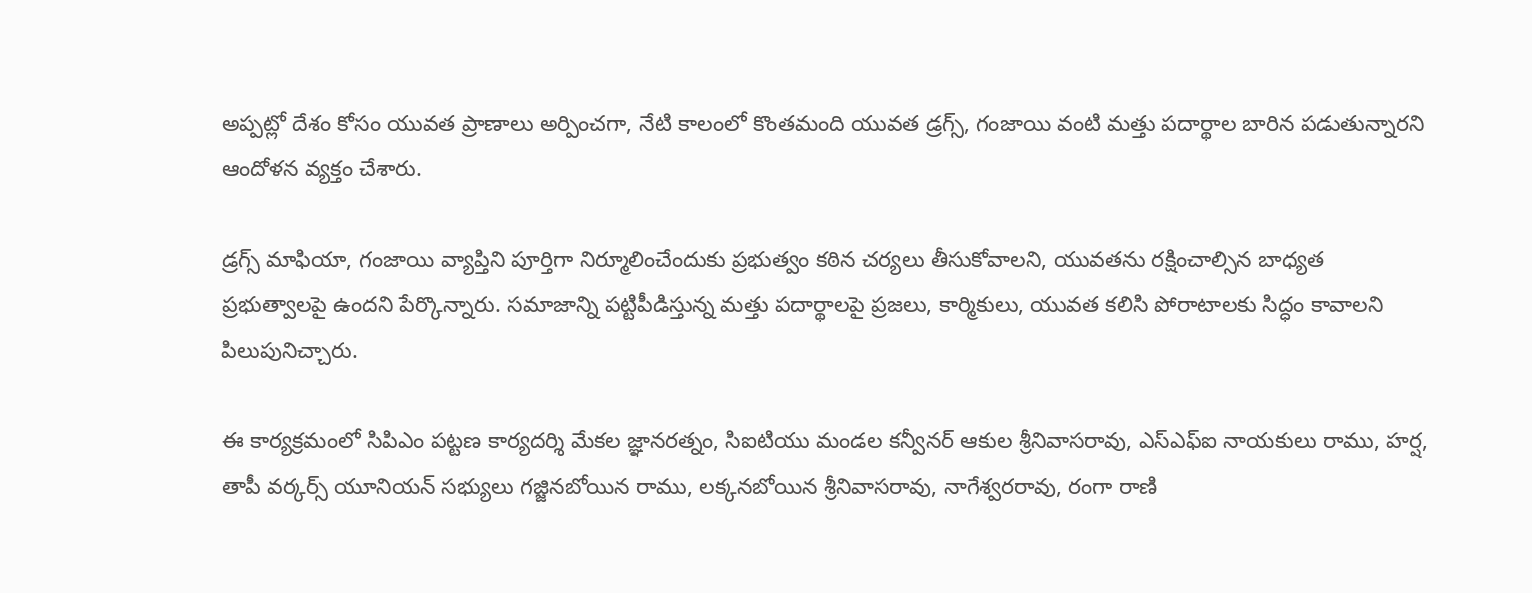అప్పట్లో దేశం కోసం యువత ప్రాణాలు అర్పించగా, నేటి కాలంలో కొంతమంది యువత డ్రగ్స్, గంజాయి వంటి మత్తు పదార్థాల బారిన పడుతున్నారని ఆందోళన వ్యక్తం చేశారు.

డ్రగ్స్ మాఫియా, గంజాయి వ్యాప్తిని పూర్తిగా నిర్మూలించేందుకు ప్రభుత్వం కఠిన చర్యలు తీసుకోవాలని, యువతను రక్షించాల్సిన బాధ్యత ప్రభుత్వాలపై ఉందని పేర్కొన్నారు. సమాజాన్ని పట్టిపీడిస్తున్న మత్తు పదార్థాలపై ప్రజలు, కార్మికులు, యువత కలిసి పోరాటాలకు సిద్ధం కావాలని పిలుపునిచ్చారు.

ఈ కార్యక్రమంలో సిపిఎం పట్టణ కార్యదర్శి మేకల జ్ఞానరత్నం, సిఐటియు మండల కన్వీనర్ ఆకుల శ్రీనివాసరావు, ఎస్ఎఫ్ఐ నాయకులు రాము, హర్ష, తాపీ వర్కర్స్ యూనియన్ సభ్యులు గజ్జినబోయిన రాము, లక్కనబోయిన శ్రీనివాసరావు, నాగేశ్వరరావు, రంగా రాణి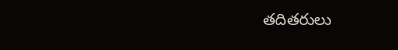తదితరులు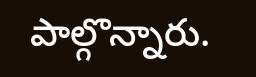పాల్గొన్నారు.